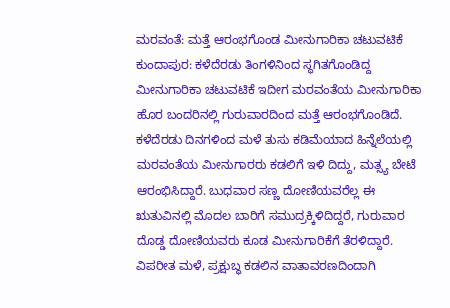ಮರವಂತೆ: ಮತ್ತೆ ಆರಂಭಗೊಂಡ ಮೀನುಗಾರಿಕಾ ಚಟುವಟಿಕೆ
ಕುಂದಾಪುರ: ಕಳೆದೆರಡು ತಿಂಗಳಿನಿಂದ ಸ್ಥಗಿತಗೊಂಡಿದ್ದ ಮೀನುಗಾರಿಕಾ ಚಟುವಟಿಕೆ ಇದೀಗ ಮರವಂತೆಯ ಮೀನುಗಾರಿಕಾ ಹೊರ ಬಂದರಿನಲ್ಲಿ ಗುರುವಾರದಿಂದ ಮತ್ತೆ ಆರಂಭಗೊಂಡಿದೆ.
ಕಳೆದೆರಡು ದಿನಗಳಿಂದ ಮಳೆ ತುಸು ಕಡಿಮೆಯಾದ ಹಿನ್ನೆಲೆಯಲ್ಲಿ ಮರವಂತೆಯ ಮೀನುಗಾರರು ಕಡಲಿಗೆ ಇಳಿ ದಿದ್ದು, ಮತ್ಸ್ಯ ಬೇಟೆ ಆರಂಭಿಸಿದ್ದಾರೆ. ಬುಧವಾರ ಸಣ್ಣ ದೋಣಿಯವರೆಲ್ಲ ಈ ಋತುವಿನಲ್ಲಿ ಮೊದಲ ಬಾರಿಗೆ ಸಮುದ್ರಕ್ಕಿಳಿದಿದ್ದರೆ, ಗುರುವಾರ ದೊಡ್ಡ ದೋಣಿಯವರು ಕೂಡ ಮೀನುಗಾರಿಕೆಗೆ ತೆರಳಿದ್ದಾರೆ. ವಿಪರೀತ ಮಳೆ, ಪ್ರಕ್ಷುಬ್ಧ ಕಡಲಿನ ವಾತಾವರಣದಿಂದಾಗಿ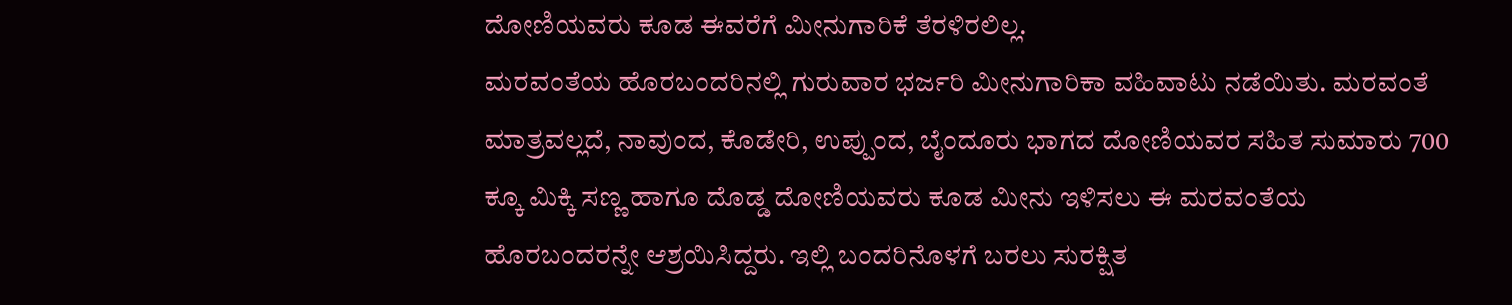ದೋಣಿಯವರು ಕೂಡ ಈವರೆಗೆ ಮೀನುಗಾರಿಕೆ ತೆರಳಿರಲಿಲ್ಲ.
ಮರವಂತೆಯ ಹೊರಬಂದರಿನಲ್ಲಿ ಗುರುವಾರ ಭರ್ಜರಿ ಮೀನುಗಾರಿಕಾ ವಹಿವಾಟು ನಡೆಯಿತು. ಮರವಂತೆ ಮಾತ್ರವಲ್ಲದೆ, ನಾವುಂದ, ಕೊಡೇರಿ, ಉಪ್ಪುಂದ, ಬೈಂದೂರು ಭಾಗದ ದೋಣಿಯವರ ಸಹಿತ ಸುಮಾರು 700 ಕ್ಕೂ ಮಿಕ್ಕಿ ಸಣ್ಣ ಹಾಗೂ ದೊಡ್ಡ ದೋಣಿಯವರು ಕೂಡ ಮೀನು ಇಳಿಸಲು ಈ ಮರವಂತೆಯ ಹೊರಬಂದರನ್ನೇ ಆಶ್ರಯಿಸಿದ್ದರು. ಇಲ್ಲಿ ಬಂದರಿನೊಳಗೆ ಬರಲು ಸುರಕ್ಷಿತ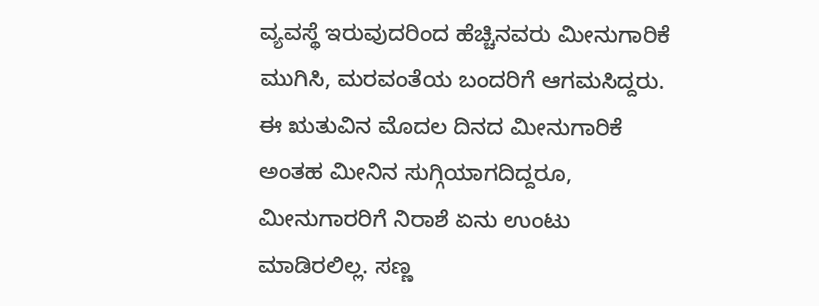ವ್ಯವಸ್ಥೆ ಇರುವುದರಿಂದ ಹೆಚ್ಚಿನವರು ಮೀನುಗಾರಿಕೆ ಮುಗಿಸಿ, ಮರವಂತೆಯ ಬಂದರಿಗೆ ಆಗಮಸಿದ್ದರು.
ಈ ಋತುವಿನ ಮೊದಲ ದಿನದ ಮೀನುಗಾರಿಕೆ ಅಂತಹ ಮೀನಿನ ಸುಗ್ಗಿಯಾಗದಿದ್ದರೂ, ಮೀನುಗಾರರಿಗೆ ನಿರಾಶೆ ಏನು ಉಂಟು ಮಾಡಿರಲಿಲ್ಲ. ಸಣ್ಣ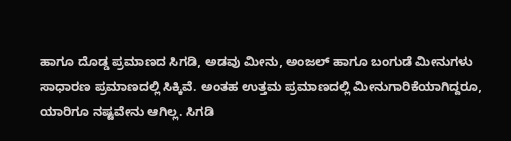ಹಾಗೂ ದೊಡ್ಡ ಪ್ರಮಾಣದ ಸಿಗಡಿ, ಅಡವು ಮೀನು, ಅಂಜಲ್ ಹಾಗೂ ಬಂಗುಡೆ ಮೀನುಗಳು ಸಾಧಾರಣ ಪ್ರಮಾಣದಲ್ಲಿ ಸಿಕ್ಕಿವೆ. ಅಂತಹ ಉತ್ತಮ ಪ್ರಮಾಣದಲ್ಲಿ ಮೀನುಗಾರಿಕೆಯಾಗಿದ್ದರೂ, ಯಾರಿಗೂ ನಷ್ಟವೇನು ಆಗಿಲ್ಲ. ಸಿಗಡಿ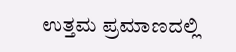ಉತ್ತಮ ಪ್ರಮಾಣದಲ್ಲಿ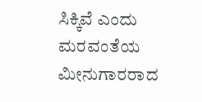ಸಿಕ್ಕಿವೆ ಎಂದು ಮರವಂತೆಯ ಮೀನುಗಾರರಾದ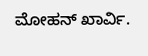ಮೋಹನ್ ಖಾರ್ವಿ.